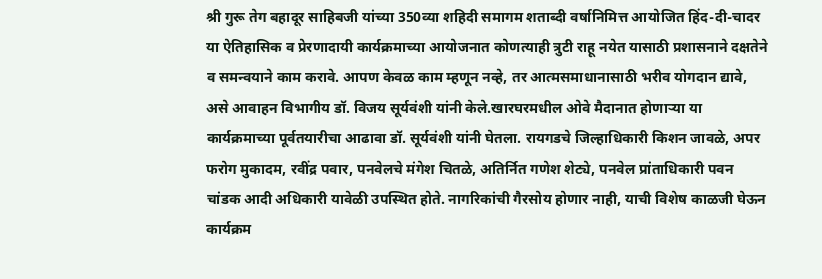श्री गुरू तेग बहादूर साहिबजी यांच्या 350व्या शहिदी समागम शताब्दी वर्षानिमित्त आयोजित हिंद-दी-चादर या ऐतिहासिक व प्रेरणादायी कार्यक्रमाच्या आयोजनात कोणत्याही त्रुटी राहू नयेत यासाठी प्रशासनाने दक्षतेने व समन्वयाने काम करावे. आपण केवळ काम म्हणून नव्हे, तर आत्मसमाधानासाठी भरीव योगदान द्यावे, असे आवाहन विभागीय डॉ. विजय सूर्यवंशी यांनी केले.खारघरमधील ओवे मैदानात होणाऱ्या या कार्यक्रमाच्या पूर्वतयारीचा आढावा डॉ. सूर्यवंशी यांनी घेतला. रायगडचे जिल्हाधिकारी किशन जावळे, अपर फरोग मुकादम, रवींद्र पवार, पनवेलचे मंगेश चितळे, अतिर्नित गणेश शेट्ये, पनवेल प्रांताधिकारी पवन चांडक आदी अधिकारी यावेळी उपस्थित होते. नागरिकांची गैरसोय होणार नाही, याची विशेष काळजी घेऊन कार्यक्रम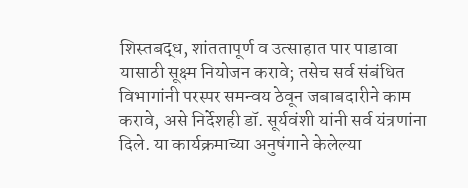शिस्तबद्ध, शांततापूर्ण व उत्साहात पार पाडावा यासाठी सूक्ष्म नियोजन करावे; तसेच सर्व संबंधित विभागांनी परस्पर समन्वय ठेवून जबाबदारीने काम करावे, असे निर्देशही डॉ. सूर्यवंशी यांनी सर्व यंत्रणांना दिले. या कार्यक्रमाच्या अनुषंगाने केलेल्या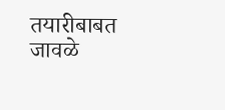तयारीबाबत जावळे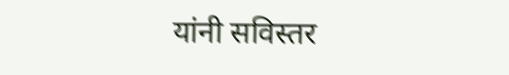यांनी सविस्तर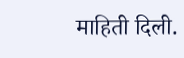माहिती दिली.